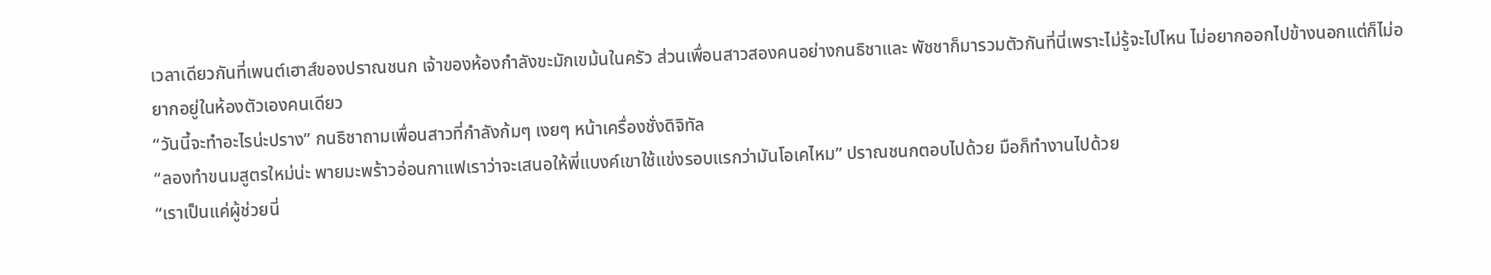เวลาเดียวกันที่เพนต์เฮาส์ของปราณชนก เจ้าของห้องกำลังขะมักเขม้นในครัว ส่วนเพื่อนสาวสองคนอย่างกนธิชาและ พัชชาก็มารวมตัวกันที่นี่เพราะไม่รู้จะไปไหน ไม่อยากออกไปข้างนอกแต่ก็ไม่อยากอยู่ในห้องตัวเองคนเดียว
“วันนี้จะทำอะไรน่ะปราง” กนธิชาถามเพื่อนสาวที่กำลังก้มๆ เงยๆ หน้าเครื่องชั่งดิจิทัล
“ลองทำขนมสูตรใหม่น่ะ พายมะพร้าวอ่อนกาแฟเราว่าจะเสนอให้พี่แบงค์เขาใช้แข่งรอบแรกว่ามันโอเคไหม” ปราณชนกตอบไปด้วย มือก็ทำงานไปด้วย
“เราเป็นแค่ผู้ช่วยนี่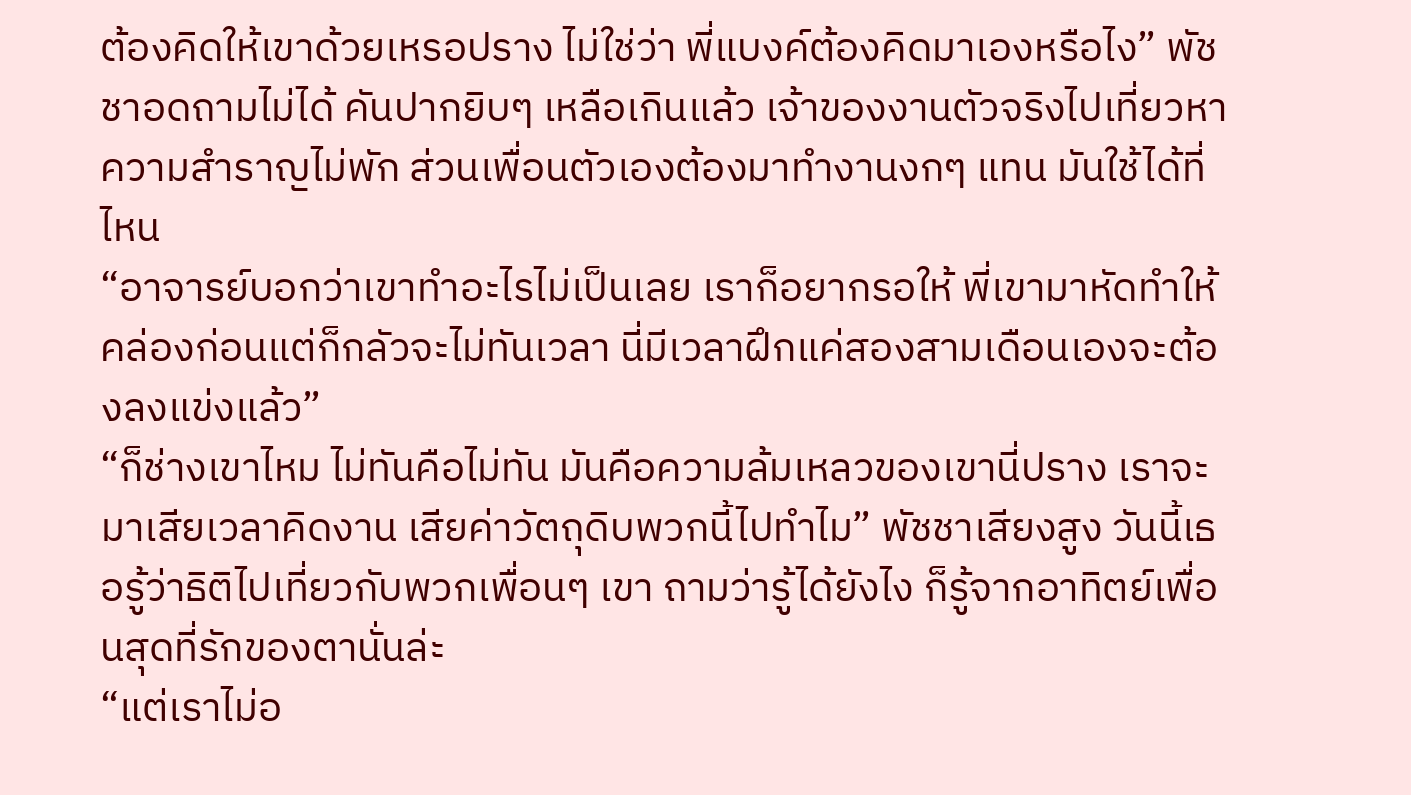ต้องคิดให้เขาด้วยเหรอปราง ไม่ใช่ว่า พี่แบงค์ต้องคิดมาเองหรือไง” พัชชาอดถามไม่ได้ คันปากยิบๆ เหลือเกินแล้ว เจ้าของงานตัวจริงไปเที่ยวหาความสำราญไม่พัก ส่วนเพื่อนตัวเองต้องมาทำงานงกๆ แทน มันใช้ได้ที่ไหน
“อาจารย์บอกว่าเขาทำอะไรไม่เป็นเลย เราก็อยากรอให้ พี่เขามาหัดทำให้คล่องก่อนแต่ก็กลัวจะไม่ทันเวลา นี่มีเวลาฝึกแค่สองสามเดือนเองจะต้องลงแข่งแล้ว”
“ก็ช่างเขาไหม ไม่ทันคือไม่ทัน มันคือความล้มเหลวของเขานี่ปราง เราจะมาเสียเวลาคิดงาน เสียค่าวัตถุดิบพวกนี้ไปทำไม” พัชชาเสียงสูง วันนี้เธอรู้ว่าธิติไปเที่ยวกับพวกเพื่อนๆ เขา ถามว่ารู้ได้ยังไง ก็รู้จากอาทิตย์เพื่อนสุดที่รักของตานั่นล่ะ
“แต่เราไม่อ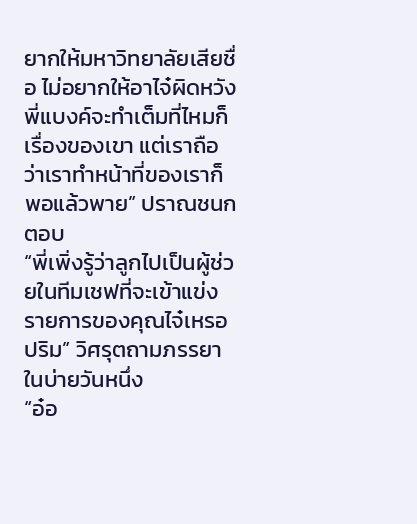ยากให้มหาวิทยาลัยเสียชื่อ ไม่อยากให้อาไจ๋ผิดหวัง พี่แบงค์จะทำเต็มที่ไหมก็เรื่องของเขา แต่เราถือว่าเราทำหน้าที่ของเราก็พอแล้วพาย” ปราณชนกตอบ
“พี่เพิ่งรู้ว่าลูกไปเป็นผู้ช่วยในทีมเชฟที่จะเข้าแข่งรายการของคุณไจ๋เหรอปริม” วิศรุตถามภรรยาในบ่ายวันหนึ่ง
“อ๋อ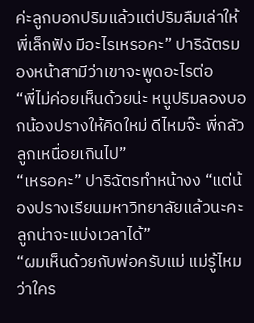ค่ะลูกบอกปริมแล้วแต่ปริมลืมเล่าให้พี่เล็กฟัง มีอะไรเหรอคะ” ปาริฉัตรมองหน้าสามีว่าเขาจะพูดอะไรต่อ
“พี่ไม่ค่อยเห็นด้วยน่ะ หนูปริมลองบอกน้องปรางให้คิดใหม่ ดีไหมจ๊ะ พี่กลัวลูกเหนื่อยเกินไป”
“เหรอคะ” ปาริฉัตรทำหน้างง “แต่น้องปรางเรียนมหาวิทยาลัยแล้วนะคะ ลูกน่าจะแบ่งเวลาได้”
“ผมเห็นด้วยกับพ่อครับแม่ แม่รู้ไหมว่าใคร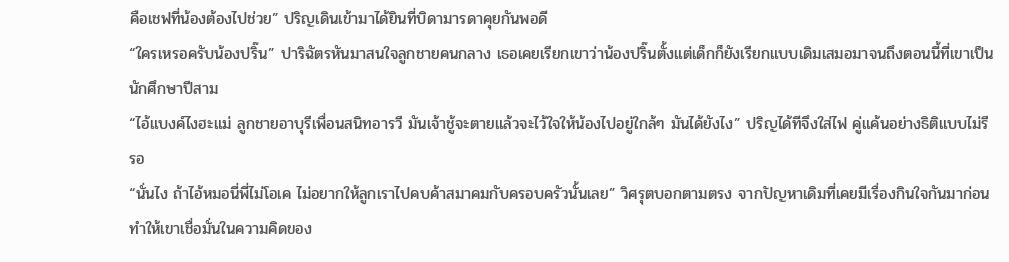คือเชฟที่น้องต้องไปช่วย” ปริญเดินเข้ามาได้ยินที่บิดามารดาคุยกันพอดี
“ใครเหรอครับน้องปริ๊น” ปาริฉัตรหันมาสนใจลูกชายคนกลาง เธอเคยเรียกเขาว่าน้องปริ๊นตั้งแต่เด็กก็ยังเรียกแบบเดิมเสมอมาจนถึงตอนนี้ที่เขาเป็นนักศึกษาปีสาม
“ไอ้แบงค์ไงฮะแม่ ลูกชายอาบุรีเพื่อนสนิทอารวี มันเจ้าชู้จะตายแล้วจะไว้ใจให้น้องไปอยู่ใกล้ๆ มันได้ยังไง” ปริญได้ทีจึงใส่ไฟ คู่แค้นอย่างธิติแบบไม่รีรอ
“นั่นไง ถ้าไอ้หมอนี่พี่ไม่โอเค ไม่อยากให้ลูกเราไปคบค้าสมาคมกับครอบครัวนั้นเลย” วิศรุตบอกตามตรง จากปัญหาเดิมที่เคยมีเรื่องกินใจกันมาก่อนทำให้เขาเชื่อมั่นในความคิดของ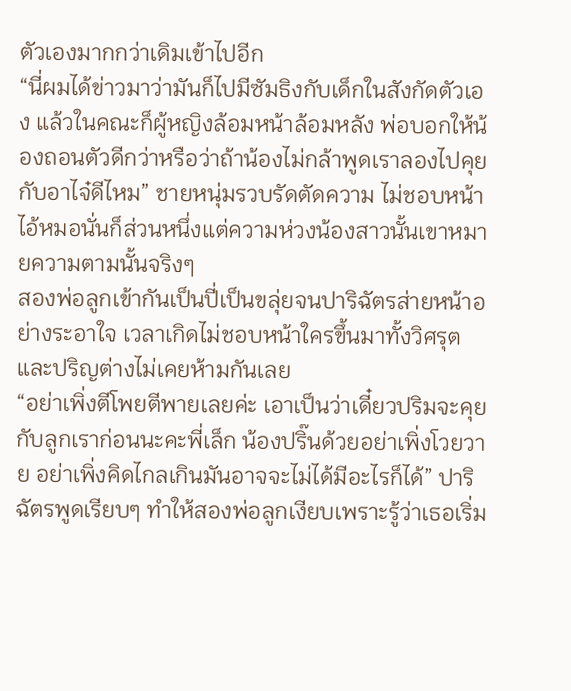ตัวเองมากกว่าเดิมเข้าไปอีก
“นี่ผมได้ข่าวมาว่ามันก็ไปมีซัมธิงกับเด็กในสังกัดตัวเอง แล้วในคณะก็ผู้หญิงล้อมหน้าล้อมหลัง พ่อบอกให้น้องถอนตัวดีกว่าหรือว่าถ้าน้องไม่กล้าพูดเราลองไปคุยกับอาไจ๋ดีไหม” ชายหนุ่มรวบรัดตัดความ ไม่ชอบหน้าไอ้หมอนั่นก็ส่วนหนึ่งแต่ความห่วงน้องสาวนั้นเขาหมายความตามนั้นจริงๆ
สองพ่อลูกเข้ากันเป็นปี่เป็นขลุ่ยจนปาริฉัตรส่ายหน้าอย่างระอาใจ เวลาเกิดไม่ชอบหน้าใครขึ้นมาทั้งวิศรุตและปริญต่างไม่เคยห้ามกันเลย
“อย่าเพิ่งตีโพยตีพายเลยค่ะ เอาเป็นว่าเดี๋ยวปริมจะคุยกับลูกเราก่อนนะคะพี่เล็ก น้องปริ๊นด้วยอย่าเพิ่งโวยวาย อย่าเพิ่งคิดไกลเกินมันอาจจะไม่ได้มีอะไรก็ได้” ปาริฉัตรพูดเรียบๆ ทำให้สองพ่อลูกเงียบเพราะรู้ว่าเธอเริ่ม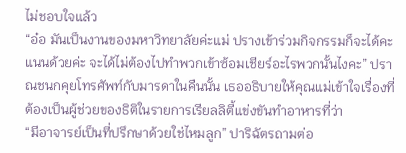ไม่ชอบใจแล้ว
“อ๋อ มันเป็นงานของมหาวิทยาลัยค่ะแม่ ปรางเข้าร่วมกิจกรรมก็จะได้คะแนนด้วยค่ะ จะได้ไม่ต้องไปทำพวกเข้าซ้อมเชียร์อะไรพวกนั้นไงคะ” ปราณชนกคุยโทรศัพท์กับมารดาในคืนนั้น เธออธิบายให้คุณแม่เข้าใจเรื่องที่ต้องเป็นผู้ช่วยของธิติในรายการเรียลลิตี้แข่งขันทำอาหารที่ว่า
“มีอาจารย์เป็นที่ปรึกษาด้วยใช่ไหมลูก” ปาริฉัตรถามต่อ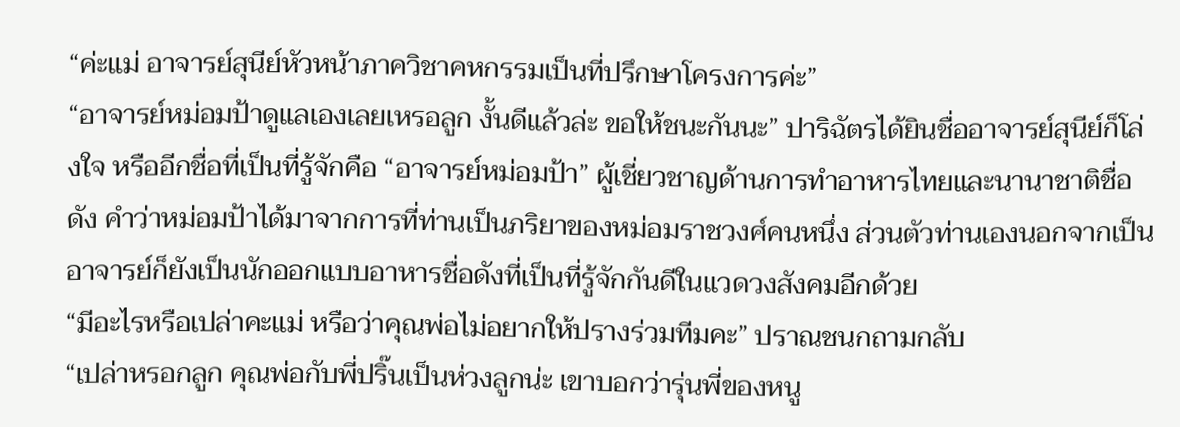“ค่ะแม่ อาจารย์สุนีย์หัวหน้าภาควิชาคหกรรมเป็นที่ปรึกษาโครงการค่ะ”
“อาจารย์หม่อมป้าดูแลเองเลยเหรอลูก งั้นดีแล้วล่ะ ขอให้ชนะกันนะ” ปาริฉัตรได้ยินชื่ออาจารย์สุนีย์ก็โล่งใจ หรืออีกชื่อที่เป็นที่รู้จักคือ “อาจารย์หม่อมป้า” ผู้เชี่ยวชาญด้านการทำอาหารไทยและนานาชาติชื่อดัง คำว่าหม่อมป้าได้มาจากการที่ท่านเป็นภริยาของหม่อมราชวงศ์คนหนึ่ง ส่วนตัวท่านเองนอกจากเป็นอาจารย์ก็ยังเป็นนักออกแบบอาหารชื่อดังที่เป็นที่รู้จักกันดีในแวดวงสังคมอีกด้วย
“มีอะไรหรือเปล่าคะแม่ หรือว่าคุณพ่อไม่อยากให้ปรางร่วมทีมคะ” ปราณชนกถามกลับ
“เปล่าหรอกลูก คุณพ่อกับพี่ปริ๊นเป็นห่วงลูกน่ะ เขาบอกว่ารุ่นพี่ของหนู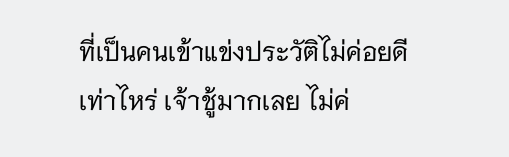ที่เป็นคนเข้าแข่งประวัติไม่ค่อยดีเท่าไหร่ เจ้าชู้มากเลย ไม่ค่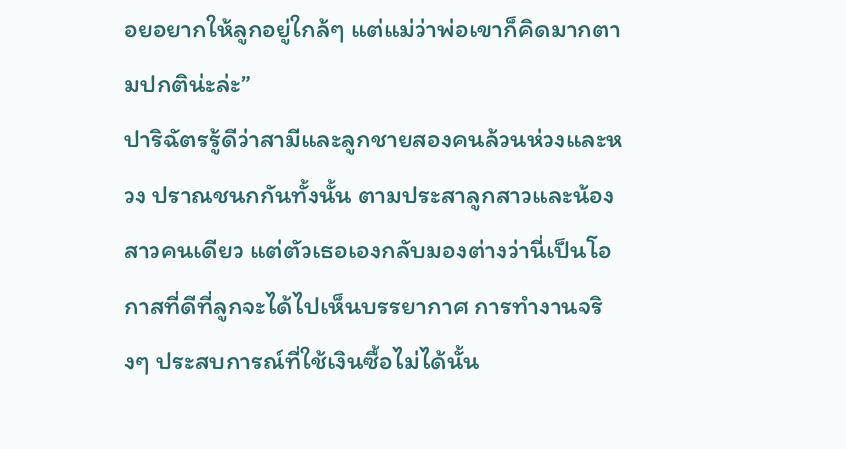อยอยากให้ลูกอยู่ใกล้ๆ แต่แม่ว่าพ่อเขาก็คิดมากตามปกติน่ะล่ะ”
ปาริฉัตรรู้ดีว่าสามีและลูกชายสองคนล้วนห่วงและหวง ปราณชนกกันทั้งนั้น ตามประสาลูกสาวและน้องสาวคนเดียว แต่ตัวเธอเองกลับมองต่างว่านี่เป็นโอกาสที่ดีที่ลูกจะได้ไปเห็นบรรยากาศ การทำงานจริงๆ ประสบการณ์ที่ใช้เงินซื้อไม่ได้นั้น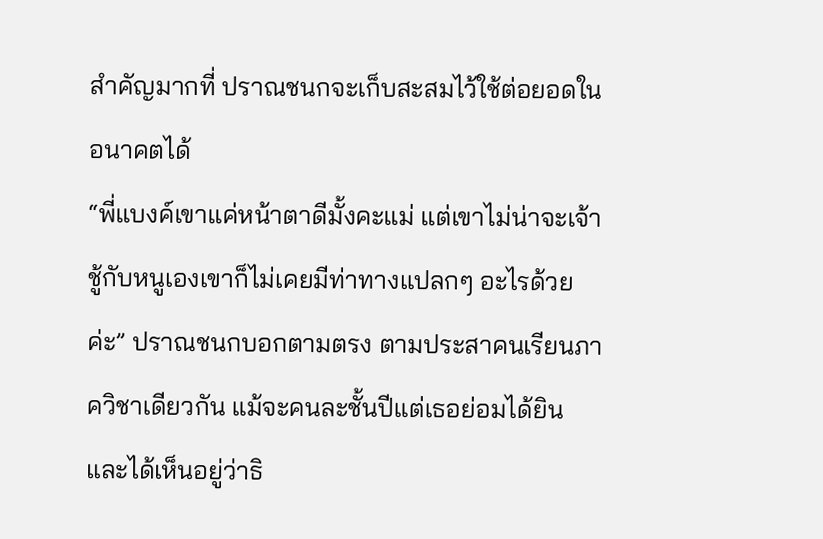สำคัญมากที่ ปราณชนกจะเก็บสะสมไว้ใช้ต่อยอดในอนาคตได้
“พี่แบงค์เขาแค่หน้าตาดีมั้งคะแม่ แต่เขาไม่น่าจะเจ้าชู้กับหนูเองเขาก็ไม่เคยมีท่าทางแปลกๆ อะไรด้วยค่ะ” ปราณชนกบอกตามตรง ตามประสาคนเรียนภาควิชาเดียวกัน แม้จะคนละชั้นปีแต่เธอย่อมได้ยินและได้เห็นอยู่ว่าธิ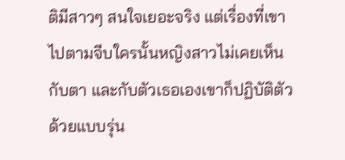ติมีสาวๆ สนใจเยอะจริง แต่เรื่องที่เขาไปตามจีบใครนั้นหญิงสาวไม่เคยเห็นกับตา และกับตัวเธอเองเขาก็ปฏิบัติตัวด้วยแบบรุ่น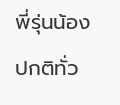พี่รุ่นน้องปกติทั่ว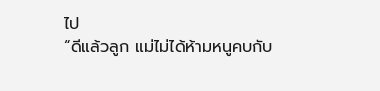ไป
“ดีแล้วลูก แม่ไม่ได้ห้ามหนูคบกับ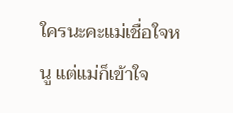ใครนะคะแม่เชื่อใจหนู แต่แม่ก็เข้าใจ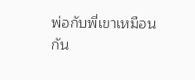พ่อกับพี่เขาเหมือนกัน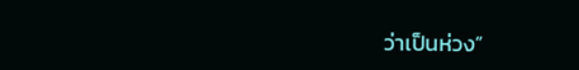ว่าเป็นห่วง”